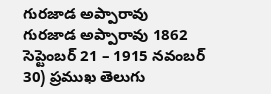గురజాడ అప్పారావు
గురజాడ అప్పారావు 1862 సెప్టెంబర్ 21 – 1915 నవంబర్ 30) ప్రముఖ తెలుగు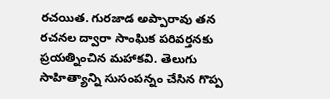రచయిత. గురజాడ అప్పారావు తన రచనల ద్వారా సాంఘిక పరివర్తనకు ప్రయత్నించిన మహాకవి. తెలుగు సాహిత్యాన్ని సుసంపన్నం చేసిన గొప్ప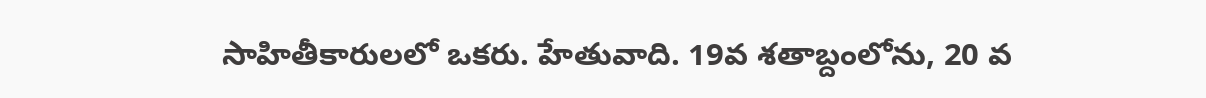సాహితీకారులలో ఒకరు. హేతువాది. 19వ శతాబ్దంలోను, 20 వ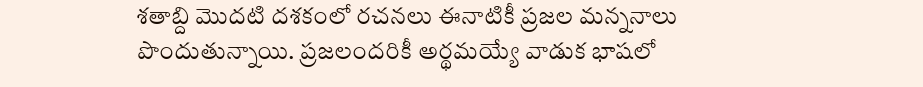శతాబ్ది మొదటి దశకంలో రచనలు ఈనాటికీ ప్రజల మన్ననాలు పొందుతున్నాయి. ప్రజలందరికీ అర్థమయ్యే వాడుక భాషలో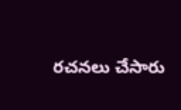రచనలు చేసారు